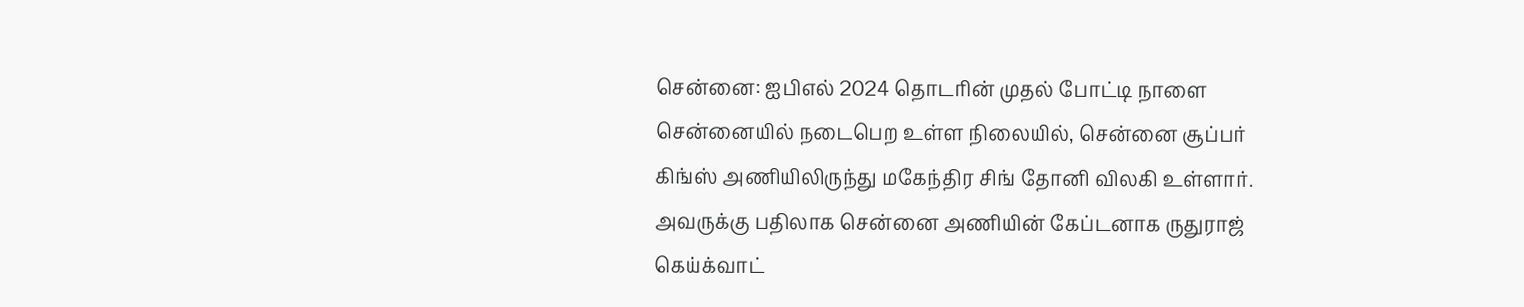சென்னை: ஐபிஎல் 2024 தொடரின் முதல் போட்டி நாளை சென்னையில் நடைபெற உள்ள நிலையில், சென்னை சூப்பர் கிங்ஸ் அணியிலிருந்து மகேந்திர சிங் தோனி விலகி உள்ளார். அவருக்கு பதிலாக சென்னை அணியின் கேப்டனாக ருதுராஜ் கெய்க்வாட்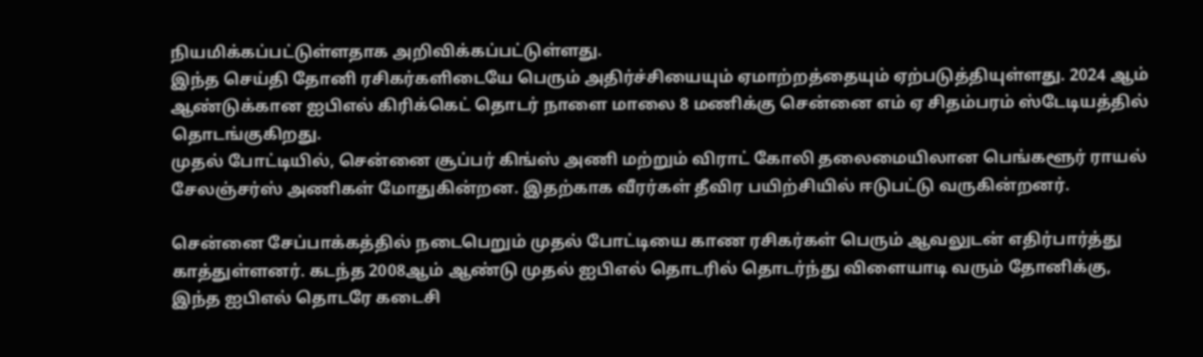நியமிக்கப்பட்டுள்ளதாக அறிவிக்கப்பட்டுள்ளது.
இந்த செய்தி தோனி ரசிகர்களிடையே பெரும் அதிர்ச்சியையும் ஏமாற்றத்தையும் ஏற்படுத்தியுள்ளது. 2024 ஆம் ஆண்டுக்கான ஐபிஎல் கிரிக்கெட் தொடர் நாளை மாலை 8 மணிக்கு சென்னை எம் ஏ சிதம்பரம் ஸ்டேடியத்தில் தொடங்குகிறது.
முதல் போட்டியில், சென்னை சூப்பர் கிங்ஸ் அணி மற்றும் விராட் கோலி தலைமையிலான பெங்களூர் ராயல் சேலஞ்சர்ஸ் அணிகள் மோதுகின்றன. இதற்காக வீரர்கள் தீவிர பயிற்சியில் ஈடுபட்டு வருகின்றனர்.

சென்னை சேப்பாக்கத்தில் நடைபெறும் முதல் போட்டியை காண ரசிகர்கள் பெரும் ஆவலுடன் எதிர்பார்த்து காத்துள்ளனர். கடந்த 2008ஆம் ஆண்டு முதல் ஐபிஎல் தொடரில் தொடர்ந்து விளையாடி வரும் தோனிக்கு, இந்த ஐபிஎல் தொடரே கடைசி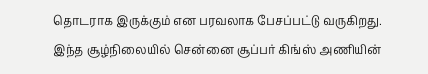தொடராக இருக்கும் என பரவலாக பேசப்பட்டு வருகிறது.
இந்த சூழ்நிலையில் சென்னை சூப்பர் கிங்ஸ் அணியின்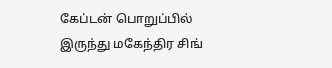கேப்டன் பொறுப்பில் இருந்து மகேந்திர சிங்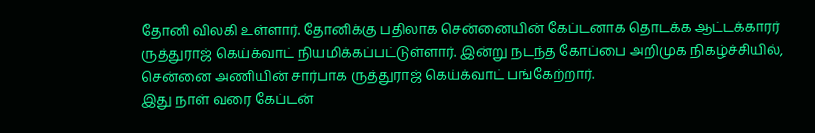தோனி விலகி உள்ளார். தோனிக்கு பதிலாக சென்னையின் கேப்டனாக தொடக்க ஆட்டக்காரர் ருத்துராஜ் கெய்க்வாட் நியமிக்கப்பட்டுள்ளார். இன்று நடந்த கோப்பை அறிமுக நிகழ்ச்சியில், சென்னை அணியின் சார்பாக ருத்துராஜ் கெய்க்வாட் பங்கேற்றார்.
இது நாள் வரை கேப்டன்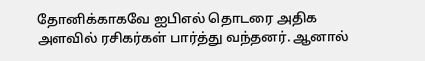தோனிக்காகவே ஐபிஎல் தொடரை அதிக அளவில் ரசிகர்கள் பார்த்து வந்தனர். ஆனால்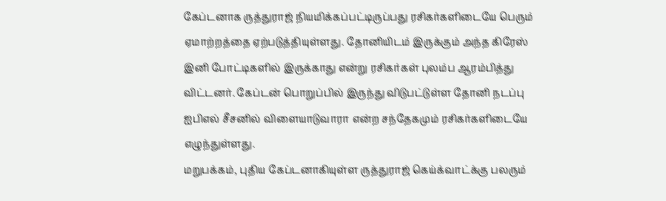கேப்டனாக ருத்துராஜ் நியமிக்கப்பட்டிருப்பது ரசிகர்களிடையே பெரும் ஏமாற்றத்தை ஏற்படுத்தியுள்ளது. தோனியிடம் இருக்கும் அந்த கிரேஸ் இனி போட்டிகளில் இருக்காது என்று ரசிகர்கள் புலம்ப ஆரம்பித்து விட்டனர். கேப்டன் பொறுப்பில் இருந்து விடுபட்டுள்ள தோனி நடப்பு ஐபிஎல் சீசனில் விளையாடுவாரா என்ற சந்தேகமும் ரசிகர்களிடையே எழுந்துள்ளது.
மறுபக்கம், புதிய கேப்டனாகியுள்ள ருத்துராஜ் கெய்க்வாட்க்கு பலரும்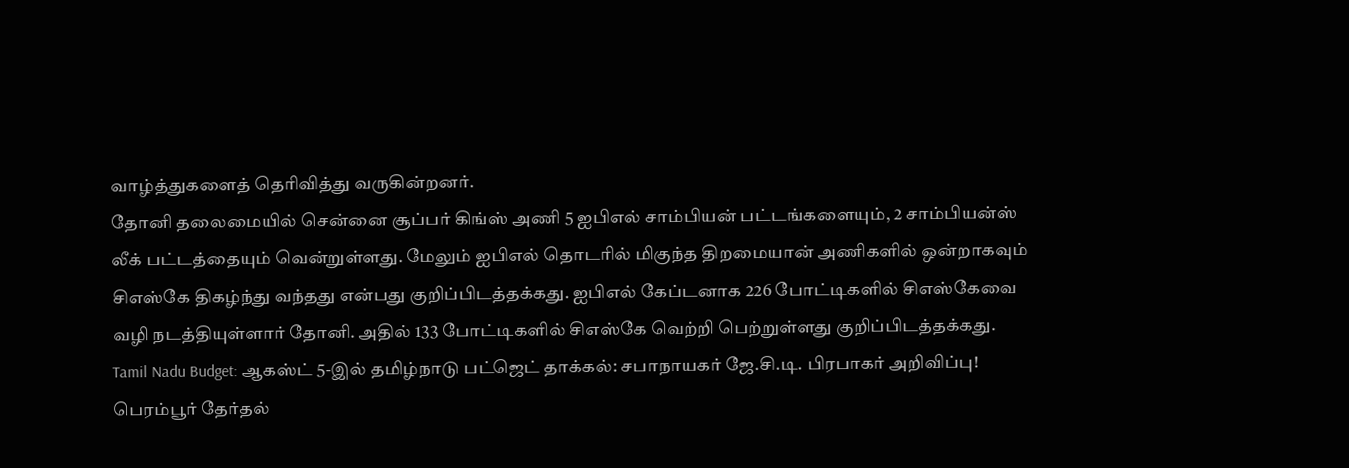வாழ்த்துகளைத் தெரிவித்து வருகின்றனர்.
தோனி தலைமையில் சென்னை சூப்பர் கிங்ஸ் அணி 5 ஐபிஎல் சாம்பியன் பட்டங்களையும், 2 சாம்பியன்ஸ் லீக் பட்டத்தையும் வென்றுள்ளது. மேலும் ஐபிஎல் தொடரில் மிகுந்த திறமையான் அணிகளில் ஒன்றாகவும் சிஎஸ்கே திகழ்ந்து வந்தது என்பது குறிப்பிடத்தக்கது. ஐபிஎல் கேப்டனாக 226 போட்டிகளில் சிஎஸ்கேவை வழி நடத்தியுள்ளார் தோனி. அதில் 133 போட்டிகளில் சிஎஸ்கே வெற்றி பெற்றுள்ளது குறிப்பிடத்தக்கது.
Tamil Nadu Budget: ஆகஸ்ட் 5-இல் தமிழ்நாடு பட்ஜெட் தாக்கல்: சபாநாயகர் ஜே.சி.டி. பிரபாகர் அறிவிப்பு!
பெரம்பூர் தேர்தல்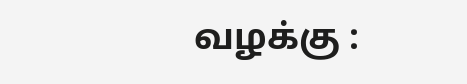வழக்கு :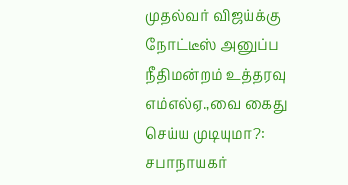முதல்வர் விஜய்க்கு நோட்டீஸ் அனுப்ப நீதிமன்றம் உத்தரவு
எம்எல்ஏ.,வை கைது செய்ய முடியுமா?: சபாநாயகர்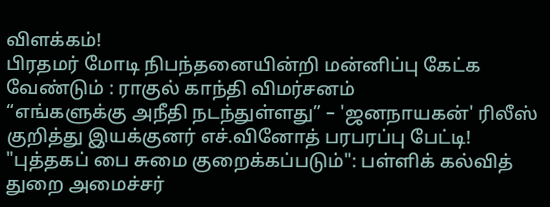விளக்கம்!
பிரதமர் மோடி நிபந்தனையின்றி மன்னிப்பு கேட்க வேண்டும் : ராகுல் காந்தி விமர்சனம்
“எங்களுக்கு அநீதி நடந்துள்ளது” – 'ஜனநாயகன்' ரிலீஸ் குறித்து இயக்குனர் எச்.வினோத் பரபரப்பு பேட்டி!
"புத்தகப் பை சுமை குறைக்கப்படும்": பள்ளிக் கல்வித் துறை அமைச்சர்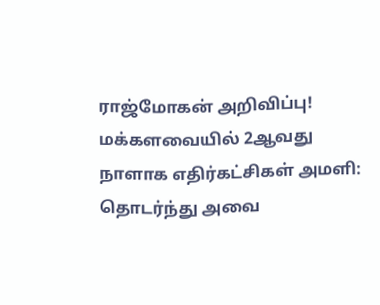ராஜ்மோகன் அறிவிப்பு!
மக்களவையில் 2ஆவது நாளாக எதிர்கட்சிகள் அமளி: தொடர்ந்து அவை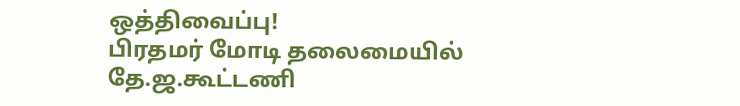ஒத்திவைப்பு!
பிரதமர் மோடி தலைமையில் தே.ஜ.கூட்டணி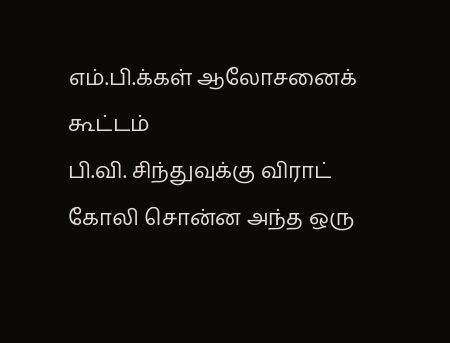எம்.பி.க்கள் ஆலோசனைக் கூட்டம்
பி.வி. சிந்துவுக்கு விராட் கோலி சொன்ன அந்த ஒரு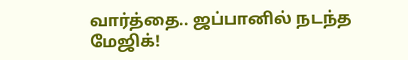வார்த்தை.. ஜப்பானில் நடந்த மேஜிக்!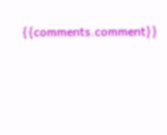{{comments.comment}}